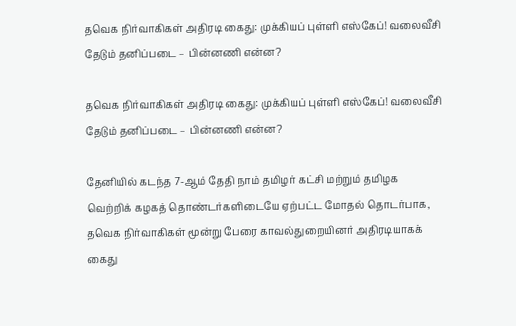தவெக நிர்வாகிகள் அதிரடி கைது: முக்கியப் புள்ளி எஸ்கேப்! வலைவீசி தேடும் தனிப்படை – பின்னணி என்ன?

தவெக நிர்வாகிகள் அதிரடி கைது: முக்கியப் புள்ளி எஸ்கேப்! வலைவீசி தேடும் தனிப்படை – பின்னணி என்ன?

தேனியில் கடந்த 7-ஆம் தேதி நாம் தமிழர் கட்சி மற்றும் தமிழக வெற்றிக் கழகத் தொண்டர்களிடையே ஏற்பட்ட மோதல் தொடர்பாக, தவெக நிர்வாகிகள் மூன்று பேரை காவல்துறையினர் அதிரடியாகக் கைது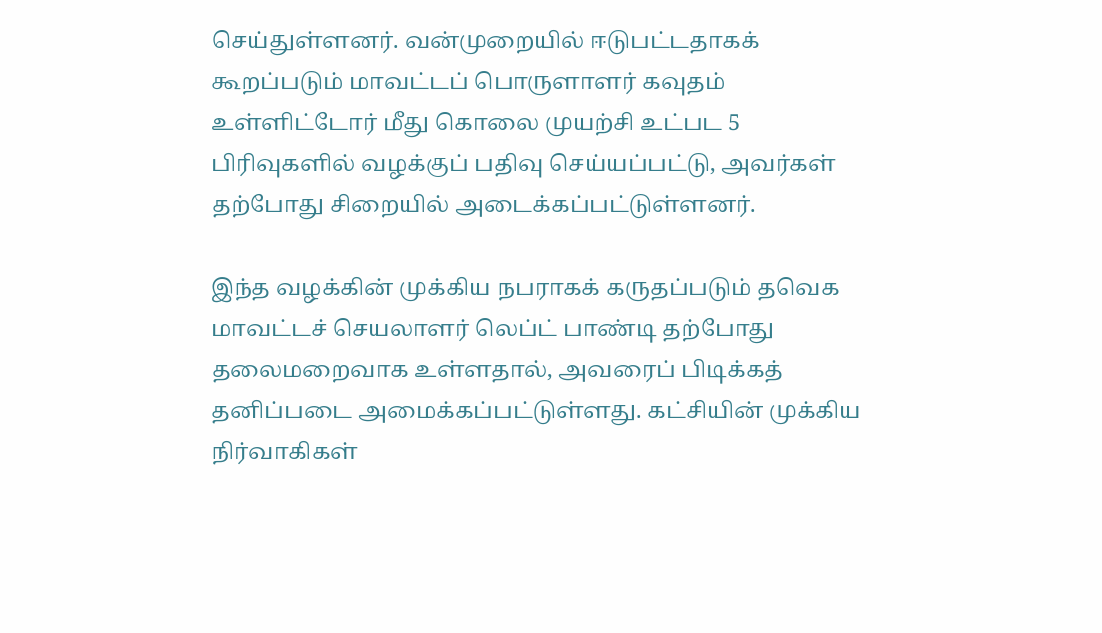செய்துள்ளனர். வன்முறையில் ஈடுபட்டதாகக் கூறப்படும் மாவட்டப் பொருளாளர் கவுதம் உள்ளிட்டோர் மீது கொலை முயற்சி உட்பட 5 பிரிவுகளில் வழக்குப் பதிவு செய்யப்பட்டு, அவர்கள் தற்போது சிறையில் அடைக்கப்பட்டுள்ளனர்.

இந்த வழக்கின் முக்கிய நபராகக் கருதப்படும் தவெக மாவட்டச் செயலாளர் லெப்ட் பாண்டி தற்போது தலைமறைவாக உள்ளதால், அவரைப் பிடிக்கத் தனிப்படை அமைக்கப்பட்டுள்ளது. கட்சியின் முக்கிய நிர்வாகிகள்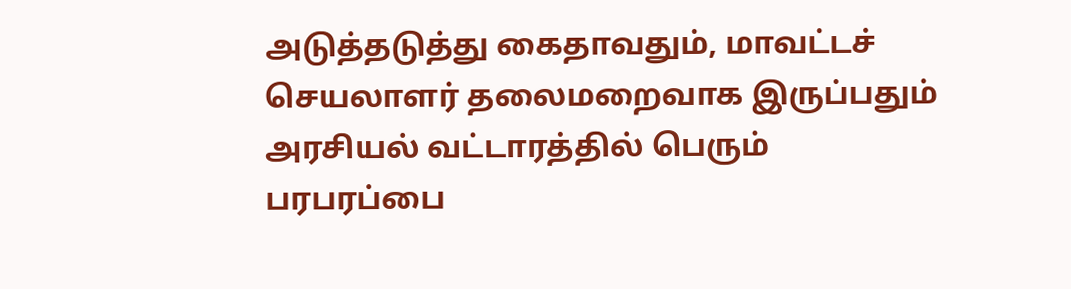அடுத்தடுத்து கைதாவதும், மாவட்டச் செயலாளர் தலைமறைவாக இருப்பதும் அரசியல் வட்டாரத்தில் பெரும் பரபரப்பை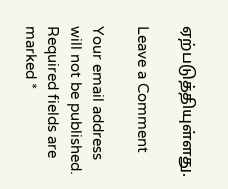ஏற்படுத்தியுள்ளது.

Leave a Comment

Your email address will not be published. Required fields are marked *